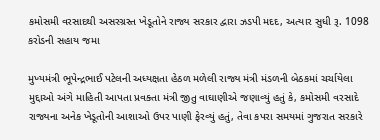કમોસમી વરસાદથી અસરગ્રસ્ત ખેડૂતોને રાજ્ય સરકાર દ્વારા ઝડપી મદદ, અત્યાર સુધી રૂ. 1098 કરોડની સહાય જમા

મુખ્યમંત્રી ભૂપેન્દ્રભાઈ પટેલની અધ્યક્ષતા હેઠળ મળેલી રાજ્ય મંત્રી મંડળની બેઠકમાં ચર્ચાયેલા મુદ્દાઓ અંગે માહિતી આપતા પ્રવક્તા મંત્રી જીતુ વાઘાણીએ જણાવ્યું હતું કે, કમોસમી વરસાદે રાજ્યના અનેક ખેડૂતોની આશાઓ ઉપર પાણી ફેરવ્યું હતું, તેવા કપરા સમયમાં ગુજરાત સરકારે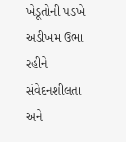ખેડૂતોની પડખે અડીખમ ઉભા રહીને સંવેદનશીલતા અને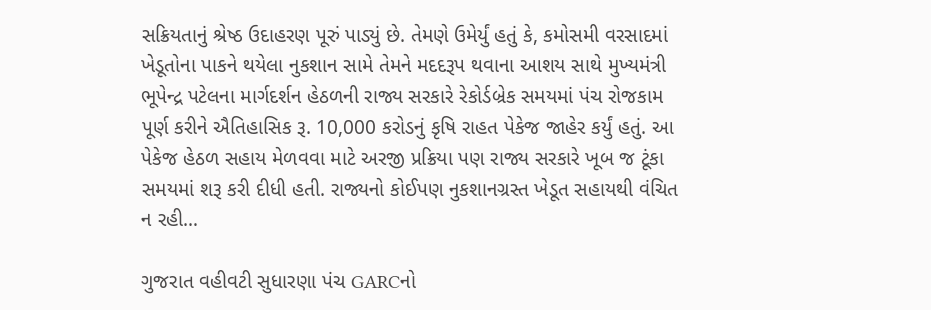સક્રિયતાનું શ્રેષ્ઠ ઉદાહરણ પૂરું પાડ્યું છે. તેમણે ઉમેર્યું હતું કે, કમોસમી વરસાદમાં ખેડૂતોના પાકને થયેલા નુકશાન સામે તેમને મદદરૂપ થવાના આશય સાથે મુખ્યમંત્રી ભૂપેન્દ્ર પટેલના માર્ગદર્શન હેઠળની રાજ્ય સરકારે રેકોર્ડબ્રેક સમયમાં પંચ રોજકામ પૂર્ણ કરીને ઐતિહાસિક રૂ. 10,000 કરોડનું કૃષિ રાહત પેકેજ જાહેર કર્યું હતું. આ પેકેજ હેઠળ સહાય મેળવવા માટે અરજી પ્રક્રિયા પણ રાજ્ય સરકારે ખૂબ જ ટૂંકા સમયમાં શરૂ કરી દીધી હતી. રાજ્યનો કોઈપણ નુકશાનગ્રસ્ત ખેડૂત સહાયથી વંચિત ન રહી…

ગુજરાત વહીવટી સુધારણા પંચ GARCનો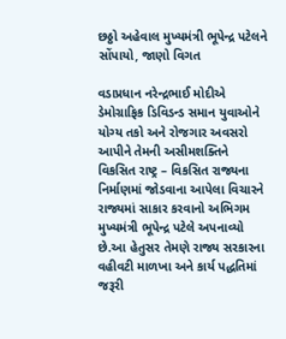છઠ્ઠો અહેવાલ મુખ્યમંત્રી ભૂપેન્દ્ર પટેલને સોંપાયો, જાણો વિગત

વડાપ્રધાન નરેન્દ્રભાઈ મોદીએ ડેમોગ્રાફિક ડિવિડન્ડ સમાન યુવાઓને યોગ્ય તકો અને રોજગાર અવસરો આપીને તેમની અસીમશક્તિને વિકસિત રાષ્ટ્ર – વિકસિત રાજ્યના નિર્માણમાં જોડવાના આપેલા વિચારને રાજ્યમાં સાકાર કરવાનો અભિગમ મુખ્યમંત્રી ભૂપેન્દ્ર પટેલે અપનાવ્યો છે.આ હેતુસર તેમણે રાજ્ય સરકારના વહીવટી માળખા અને કાર્ય પદ્ધતિમાં જરૂરી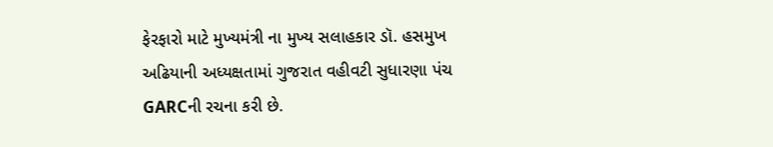ફેરફારો માટે મુખ્યમંત્રી ના મુખ્ય સલાહકાર ડૉ. હસમુખ અઢિયાની અધ્યક્ષતામાં ગુજરાત વહીવટી સુધારણા પંચ GARCની રચના કરી છે.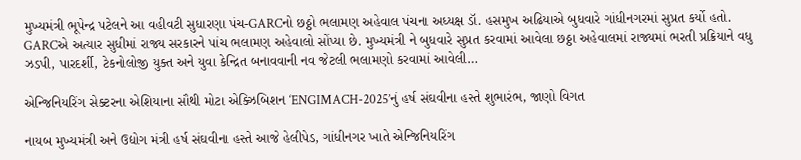મુખ્યમંત્રી ભૂપેન્દ્ર પટેલને આ વહીવટી સુધારણા પંચ-GARCનો છઠ્ઠો ભલામણ અહેવાલ પંચના અધ્યક્ષ ડૉ. હસમુખ અઢિયાએ બુધવારે ગાંધીનગરમાં સુપ્રત કર્યો હતો. GARCએ અત્યાર સુધીમાં રાજ્ય સરકારને પાંચ ભલામણ અહેવાલો સોંપ્યા છે. મુખ્યમંત્રી ને બુધવારે સુપ્રત કરવામાં આવેલા છઠ્ઠા અહેવાલમાં રાજ્યમાં ભરતી પ્રક્રિયાને વધુ ઝડપી, પારદર્શી, ટેકનોલોજી યુક્ત અને યુવા કેન્દ્રિત બનાવવાની નવ જેટલી ભલામણો કરવામાં આવેલી…

એન્જિનિયરિંગ સેક્ટરના એશિયાના સૌથી મોટા એક્ઝિબિશન ‘ENGIMACH-2025’નું હર્ષ સંઘવીના હસ્તે શુભારંભ, જાણો વિગત

નાયબ મુખ્યમંત્રી અને ઉદ્યોગ મંત્રી હર્ષ સંઘવીના હસ્તે આજે હેલીપેડ, ગાંધીનગર ખાતે એન્જિનિયરિંગ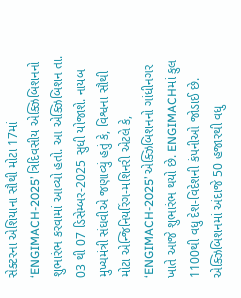સેક્ટરના એશિયાના સૌથી મોટા 17માં ‘ENGIMACH-2025’ ત્રિદિવસીય એક્ઝિબિશનનો શુભારંભ કરવામાં આવ્યો હતો. આ એક્ઝિબિશન તા. 03 થી 07 ડિસેમ્બર-2025 સુધી યોજાશે. નાયબ મુખ્યમંત્રી સંઘવીએ જણાવ્યું હતું કે, વિશ્વના સૌથી મોટા એન્જિનિયરિંગ-મશિનરી એટલે કે, ‘ENGIMACH-2025’ એક્ઝિબિશનનો ગાંધીનગર ખાતે આજે શુભારંભ થયો છે. ENGIMACHમાં કુલ 1100થી વધુ દેશ-વિદેશની કંપનીઓ જોડાઈ છે. એક્ઝિબિશનમાં અંદાજે 50 હજારથી વધુ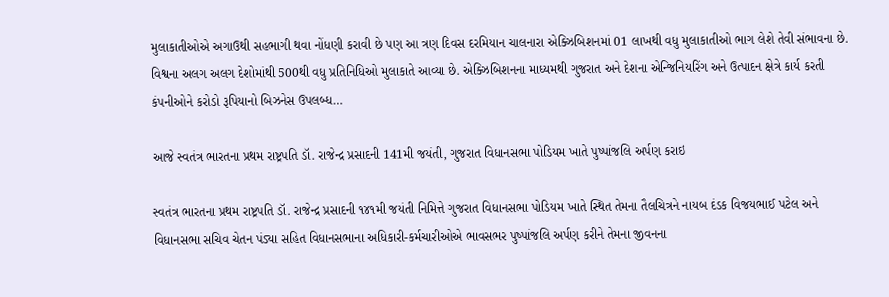મુલાકાતીઓએ અગાઉથી સહભાગી થવા નોંધણી કરાવી છે પણ આ ત્રણ દિવસ દરમિયાન ચાલનારા એક્ઝિબિશનમાં 01 લાખથી વધુ મુલાકાતીઓ ભાગ લેશે તેવી સંભાવના છે. વિશ્વના અલગ અલગ દેશોમાંથી 500થી વધુ પ્રતિનિધિઓ મુલાકાતે આવ્યા છે. એક્ઝિબિશનના માધ્યમથી ગુજરાત અને દેશના એન્જિનિયરિંગ અને ઉત્પાદન ક્ષેત્રે કાર્ય કરતી કંપનીઓને કરોડો રૂપિયાનો બિઝનેસ ઉપલબ્ધ…

આજે સ્વતંત્ર ભારતના પ્રથમ રાષ્ટ્રપતિ ડૉ. રાજેન્દ્ર પ્રસાદની 141મી જયંતી, ગુજરાત વિધાનસભા પોડિયમ ખાતે પુષ્પાંજલિ અર્પણ કરાઇ

સ્વતંત્ર ભારતના પ્રથમ રાષ્ટ્રપતિ ડૉ. રાજેન્દ્ર પ્રસાદની ૧૪૧મી જયંતી નિમિત્તે ગુજરાત વિધાનસભા પોડિયમ ખાતે સ્થિત તેમના તૈલચિત્રને નાયબ દંડક વિજયભાઈ પટેલ અને વિધાનસભા સચિવ ચેતન પંડ્યા સહિત વિધાનસભાના અધિકારી-કર્મચારીઓએ ભાવસભર પુષ્પાંજલિ અર્પણ કરીને તેમના જીવનના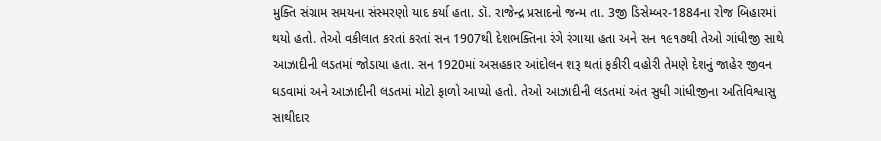મુક્તિ સંગ્રામ સમયના સંસ્મરણો યાદ કર્યા હતા. ડૉ. રાજેન્દ્ર પ્રસાદનો જન્મ તા. 3જી ડિસેમ્બર-1884ના રોજ બિહારમાં થયો હતો. તેઓ વકીલાત કરતાં કરતાં સન 1907થી દેશભક્તિના રંગે રંગાયા હતા અને સન ૧૯૧૭થી તેઓ ગાંધીજી સાથે આઝાદીની લડતમાં જોડાયા હતા. સન 1920માં અસહકાર આંદોલન શરૂ થતાં ફકીરી વહોરી તેમણે દેશનું જાહેર જીવન ઘડવામાં અને આઝાદીની લડતમાં મોટો ફાળો આપ્યો હતો. તેઓ આઝાદીની લડતમાં અંત સુધી ગાંધીજીના અતિવિશ્વાસુ સાથીદાર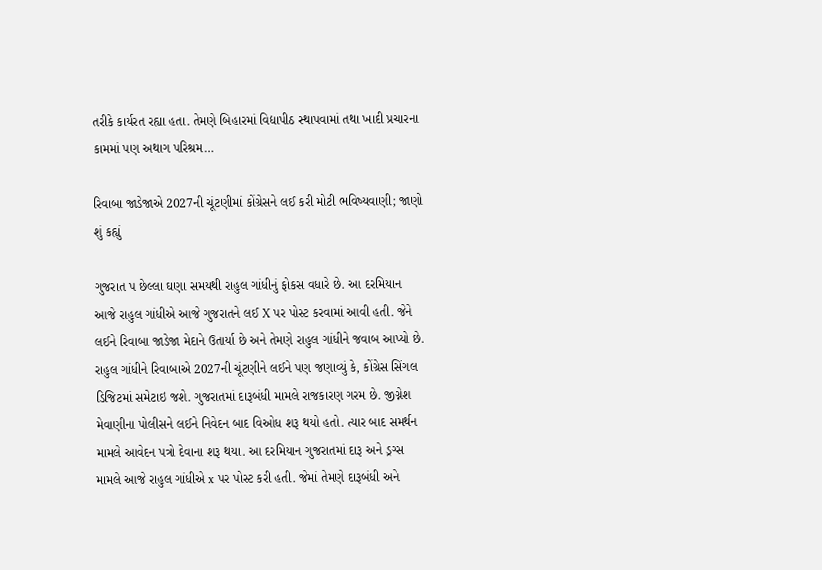તરીકે કાર્યરત રહ્યા હતા. તેમણે બિહારમાં વિદ્યાપીઠ સ્થાપવામાં તથા ખાદી પ્રચારના કામમાં પણ અથાગ પરિશ્રમ…

રિવાબા જાડેજાએ 2027ની ચૂંટણીમાં કોંગ્રેસને લઈ કરી મોટી ભવિષ્યવાણી; જાણો શું કહ્યું

ગુજરાત પ છેલ્લા ઘણા સમયથી રાહુલ ગાંધીનું ફોકસ વધારે છે. આ દરમિયાન આજે રાહુલ ગાંધીએ આજે ગુજરાતને લઈ X પર પોસ્ટ કરવામાં આવી હતી. જેને લઈને રિવાબા જાડેજા મેદાને ઉતાર્યા છે અને તેમણે રાહુલ ગાંધીને જવાબ આપ્યો છે. રાહુલ ગાંધીને રિવાબાએ 2027ની ચૂંટણીને લઈને પણ જણાવ્યું કે, કોંગ્રેસ સિંગલ ડિજિટમાં સમેટાઇ જશે. ગુજરાતમાં દારૂબંધી મામલે રાજકારણ ગરમ છે. જીગ્નેશ મેવાણીના પોલીસને લઈને નિવેદન બાદ વિઓધ શરૂ થયો હતો. ત્યાર બાદ સમર્થન મામલે આવેદન પત્રો દેવાના શરૂ થયા. આ દરમિયાન ગુજરાતમાં દારૂ અને ડ્રગ્સ મામલે આજે રાહુલ ગાંધીએ x પર પોસ્ટ કરી હતી. જેમાં તેમણે દારૂબંધી અને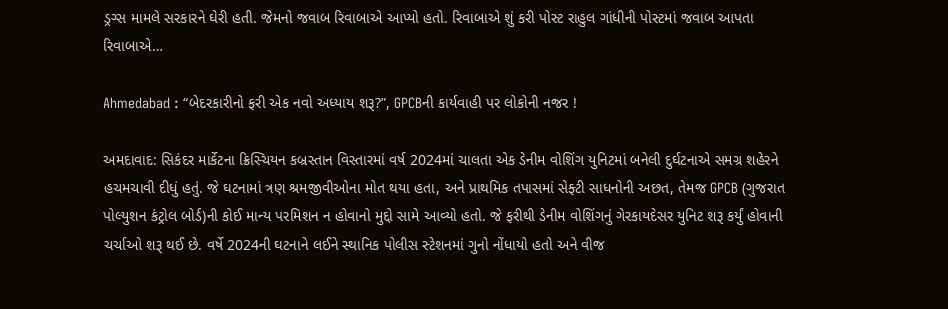ડ્રગ્સ મામલે સરકારને ઘેરી હતી. જેમનો જવાબ રિવાબાએ આપ્યો હતો. રિવાબાએ શું કરી પોસ્ટ રાહુલ ગાંધીની પોસ્ટમાં જવાબ આપતા રિવાબાએ…

Ahmedabad : “બેદરકારીનો ફરી એક નવો અધ્યાય શરૂ?”, GPCBની કાર્યવાહી પર લોકોની નજર !

અમદાવાદ: સિકંદર માર્કેટના ક્રિસ્ચિયન કબ્રસ્તાન વિસ્તારમાં વર્ષ 2024માં ચાલતા એક ડેનીમ વોશિંગ યુનિટમાં બનેલી દુર્ઘટનાએ સમગ્ર શહેરને હચમચાવી દીધું હતું. જે ઘટનામાં ત્રણ શ્રમજીવીઓના મોત થયા હતા, અને પ્રાથમિક તપાસમાં સેફ્ટી સાધનોની અછત, તેમજ GPCB (ગુજરાત પોલ્યુશન કંટ્રોલ બોર્ડ)ની કોઈ માન્ય પરમિશન ન હોવાનો મુદ્દો સામે આવ્યો હતો. જે ફરીથી ડેનીમ વોશિંગનું ગેરકાયદેસર યુનિટ શરૂ કર્યું હોવાની ચર્ચાઓ શરૂ થઈ છે. વર્ષે 2024ની ઘટનાને લઈને સ્થાનિક પોલીસ સ્ટેશનમાં ગુનો નોંધાયો હતો અને વીજ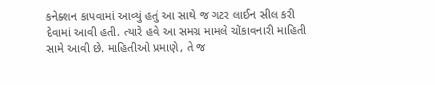કનેક્શન કાપવામાં આવ્યું હતું આ સાથે જ ગટર લાઈન સીલ કરી દેવામાં આવી હતી. ત્યારે હવે આ સમગ્ર મામલે ચોંકાવનારી માહિતી સામે આવી છે. માહિતીઓ પ્રમાણે, તે જ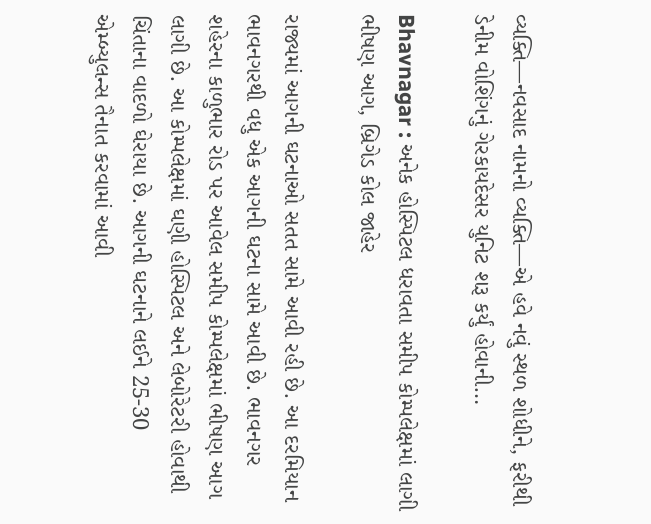વ્યક્તિ—નવસાદ નામનો વ્યક્તિ—એ હવે નવું સ્થળ શોધીને, ફરીથી ડેનીમ વોશિંગનું ગેરકાયદેસર યુનિટ શરૂ કર્યું હોવાની…

Bhavnagar : અનેક હોસ્પિટલ ધરાવતા સમીપ કોમ્પલેક્ષમાં લાગી ભીષણ આગ, બ્રિગેડ કોલ જાહેર

રાજ્યમાં આગની ઘટનાઓ સતત સામે આવી રહી છે. આ દરમિયાન ભાવનગરથી વધુ એક આગની ઘટના સામે આવી છે. ભાવનગર શહેરના કાળુભાર રોડ પર આવેલ સમીપ કોમ્પલેક્ષમાં ભીષણ આગ લાગી છે. આ કોમ્પલેક્ષમાં ઘણી હોસ્પિટલ અને લેબોરેટરી હોવાથી ચિંતાના વાદળો ઘેરાયા છે. આગની ઘટનાને લઈને 25-30 એમ્બ્યુલન્સ તૈનાત કરવામાં આવી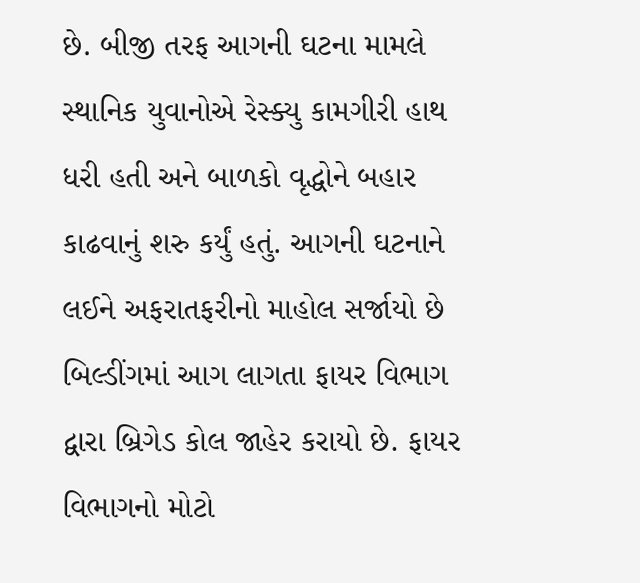છે. બીજી તરફ આગની ઘટના મામલે સ્થાનિક યુવાનોએ રેસ્ક્યુ કામગીરી હાથ ધરી હતી અને બાળકો વૃદ્ધોને બહાર કાઢવાનું શરુ કર્યું હતું. આગની ઘટનાને લઈને અફરાતફરીનો માહોલ સર્જાયો છે બિલ્ડીંગમાં આગ લાગતા ફાયર વિભાગ દ્વારા બ્રિગેડ કોલ જાહેર કરાયો છે. ફાયર વિભાગનો મોટો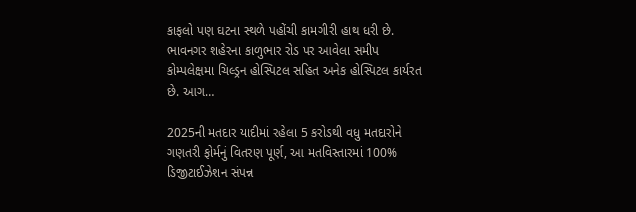કાફલો પણ ઘટના સ્થળે પહોંચી કામગીરી હાથ ધરી છે. ભાવનગર શહેરના કાળુભાર રોડ પર આવેલા સમીપ કોમ્પલેક્ષમા ચિલ્ડ્રન હોસ્પિટલ સહિત અનેક હોસ્પિટલ કાર્યરત છે. આગ…

2025ની મતદાર યાદીમાં રહેલા 5 કરોડથી વધુ મતદારોને ગણતરી ફોર્મનું વિતરણ પૂર્ણ, આ મતવિસ્તારમાં 100% ડિજીટાઈઝેશન સંપન્ન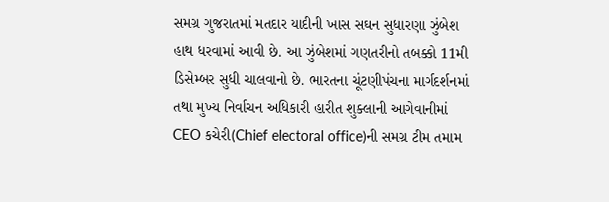સમગ્ર ગુજરાતમાં મતદાર યાદીની ખાસ સઘન સુધારણા ઝુંબેશ હાથ ધરવામાં આવી છે. આ ઝુંબેશમાં ગણતરીનો તબક્કો 11મી ડિસેમ્બર સુધી ચાલવાનો છે. ભારતના ચૂંટણીપંચના માર્ગદર્શનમાં તથા મુખ્ય નિર્વાચન અધિકારી હારીત શુક્લાની આગેવાનીમાં CEO કચેરી(Chief electoral office)ની સમગ્ર ટીમ તમામ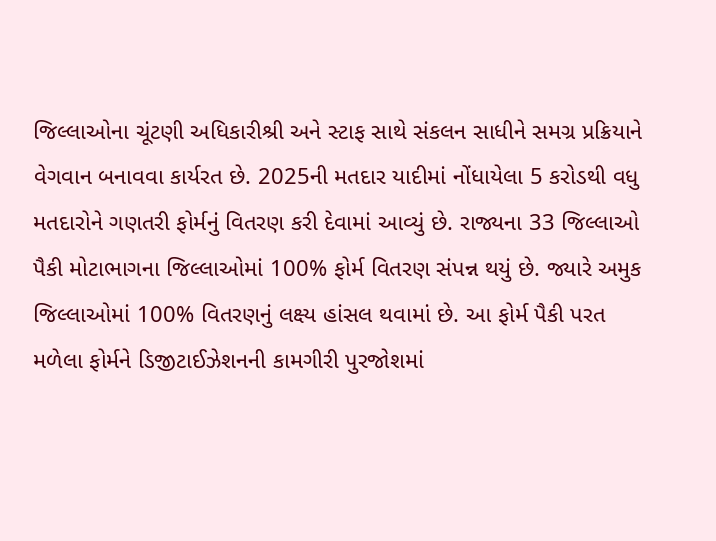જિલ્લાઓના ચૂંટણી અધિકારીશ્રી અને સ્ટાફ સાથે સંકલન સાધીને સમગ્ર પ્રક્રિયાને વેગવાન બનાવવા કાર્યરત છે. 2025ની મતદાર યાદીમાં નોંધાયેલા 5 કરોડથી વધુ મતદારોને ગણતરી ફોર્મનું વિતરણ કરી દેવામાં આવ્યું છે. રાજ્યના 33 જિલ્લાઓ પૈકી મોટાભાગના જિલ્લાઓમાં 100% ફોર્મ વિતરણ સંપન્ન થયું છે. જ્યારે અમુક જિલ્લાઓમાં 100% વિતરણનું લક્ષ્ય હાંસલ થવામાં છે. આ ફોર્મ પૈકી પરત મળેલા ફોર્મને ડિજીટાઈઝેશનની કામગીરી પુરજોશમાં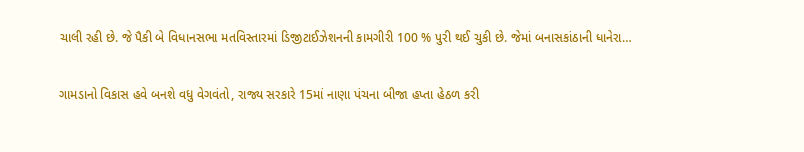ચાલી રહી છે. જે પૈકી બે વિધાનસભા મતવિસ્તારમાં ડિજીટાઈઝેશનની કામગીરી 100 % પુરી થઈ ચુકી છે. જેમાં બનાસકાંઠાની ધાનેરા…

ગામડાનો વિકાસ હવે બનશે વધુ વેગવંતો, રાજ્ય સરકારે 15માં નાણા પંચના બીજા હપ્તા હેઠળ કરી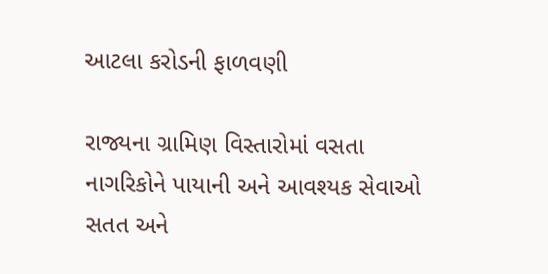આટલા કરોડની ફાળવણી

રાજ્યના ગ્રામિણ વિસ્તારોમાં વસતા નાગરિકોને પાયાની અને આવશ્યક સેવાઓ સતત અને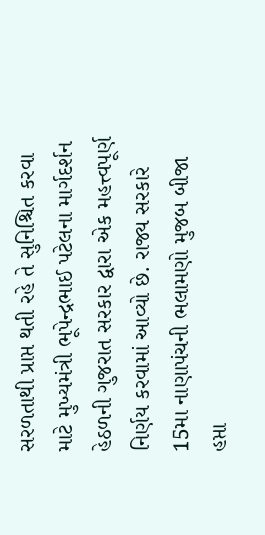સરળતાથી પ્રાપ્ત થતી રહે તે સુનિશ્ચિત કરવા માટે મુખ્યમંત્રી ભૂપેન્દ્રભાઈ પટેલના માર્ગદર્શન હેઠળની ગુજરાત સરકાર દ્વારા એક મહત્ત્વપૂર્ણ નિર્ણય કરવામાં આવ્યો છે. રાજ્ય સરકારે 15મા નાણાપંચની ભલામણો મુજબ બીજા હપ્તા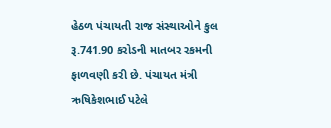હેઠળ પંચાયતી રાજ સંસ્થાઓને કુલ રૂ.741.90 કરોડની માતબર રકમની ફાળવણી કરી છે. પંચાયત મંત્રી ઋષિકેશભાઈ પટેલે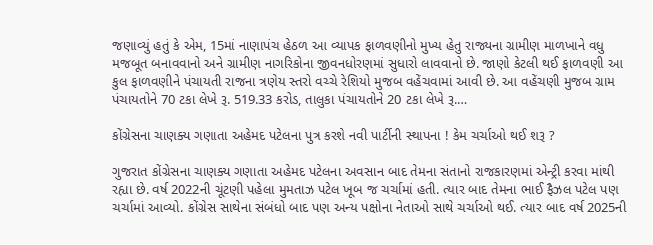જણાવ્યું હતું કે એમ, 15માં નાણાપંચ હેઠળ આ વ્યાપક ફાળવણીનો મુખ્ય હેતુ રાજ્યના ગ્રામીણ માળખાને વધુ મજબૂત બનાવવાનો અને ગ્રામીણ નાગરિકોના જીવનધોરણમાં સુધારો લાવવાનો છે. જાણો કેટલી થઈ ફાળવણી આ કુલ ફાળવણીને પંચાયતી રાજના ત્રણેય સ્તરો વચ્ચે રેશિયો મુજબ વહેંચવામાં આવી છે. આ વહેંચણી મુજબ ગ્રામ પંચાયતોને 70 ટકા લેખે રૂ. 519.33 કરોડ, તાલુકા પંચાયતોને 20 ટકા લેખે રૂ.…

કોંગ્રેસના ચાણક્ય ગણાતા અહેમદ પટેલના પુત્ર કરશે નવી પાર્ટીની સ્થાપના ! કેમ ચર્ચાઓ થઈ શરૂ ?

ગુજરાત કોંગ્રેસના ચાણક્ય ગણાતા અહેમદ પટેલના અવસાન બાદ તેમના સંતાનો રાજકારણમાં એન્ટ્રી કરવા માંથી રહ્યા છે. વર્ષ 2022ની ચૂંટણી પહેલા મુમતાઝ પટેલ ખૂબ જ ચર્ચામાં હતી. ત્યાર બાદ તેમના ભાઈ ફૈઝલ પટેલ પણ ચર્ચામાં આવ્યો. કોંગ્રેસ સાથેના સંબંધો બાદ પણ અન્ય પક્ષોના નેતાઓ સાથે ચર્ચાઓ થઈ. ત્યાર બાદ વર્ષ 2025ની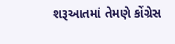શરૂઆતમાં તેમણે કોંગ્રેસ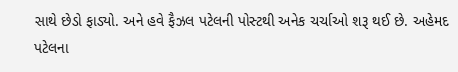સાથે છેડો ફાડ્યો. અને હવે ફૈઝલ પટેલની પોસ્ટથી અનેક ચર્ચાઓ શરૂ થઈ છે. અહેમદ પટેલના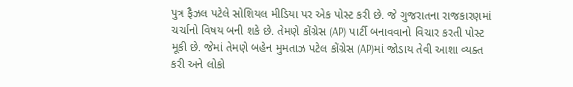પુત્ર ફૈઝલ પટેલે સોશિયલ મીડિયા પર એક પોસ્ટ કરી છે. જે ગુજરાતના રાજકારણમાં ચર્ચાનો વિષય બની શકે છે. તેમણે કોંગ્રેસ (AP) પાર્ટી બનાવવાનો વિચાર કરતી પોસ્ટ મૂકી છે. જેમાં તેમણે બહેન મુમતાઝ પટેલ કોંગ્રેસ (AP)માં જોડાય તેવી આશા વ્યક્ત કરી અને લોકો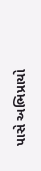પાસે અભિપ્રાયો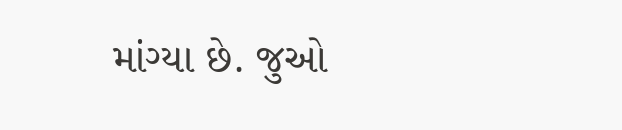માંગ્યા છે. જુઓ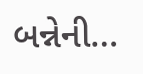બન્નેની…